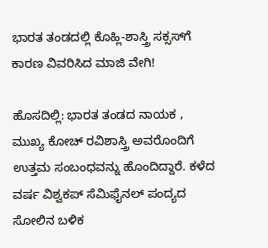ಭಾರತ ತಂಡದಲ್ಲಿ ಕೊಹ್ಲಿ-ಶಾಸ್ತ್ರಿ ಸಕ್ಸಸ್‌ಗೆ ಕಾರಣ ವಿವರಿಸಿದ ಮಾಜಿ ವೇಗಿ!

ಹೊಸದಿಲ್ಲಿ: ಭಾರತ ತಂಡದ ನಾಯಕ , ಮುಖ್ಯ ಕೋಚ್‌ ರವಿಶಾಸ್ತ್ರಿ ಅವರೊಂದಿಗೆ ಉತ್ತಮ ಸಂಬಂಧವನ್ನು ಹೊಂದಿದ್ದಾರೆ. ಕಳೆದ ವರ್ಷ ವಿಶ್ವಕಪ್‌ ಸೆಮಿಫೈನಲ್‌ ಪಂದ್ಯದ ಸೋಲಿನ ಬಳಿಕ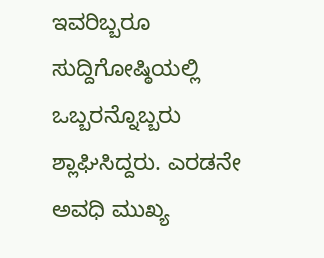ಇವರಿಬ್ಬರೂ ಸುದ್ದಿಗೋಷ್ಠಿಯಲ್ಲಿ ಒಬ್ಬರನ್ನೊಬ್ಬರು ಶ್ಲಾಘಿಸಿದ್ದರು. ಎರಡನೇ ಅವಧಿ ಮುಖ್ಯ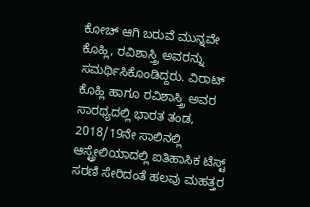ಕೋಚ್‌ ಆಗಿ ಬರುವೆ ಮುನ್ನವೇ ಕೊಹ್ಲಿ, ರವಿಶಾಸ್ತ್ರಿ ಅವರನ್ನು ಸಮರ್ಥಿಸಿಕೊಂಡಿದ್ದರು. ವಿರಾಟ್‌ ಕೊಹ್ಲಿ ಹಾಗೂ ರವಿಶಾಸ್ತ್ರಿ ಅವರ ಸಾರಥ್ಯದಲ್ಲಿ ಭಾರತ ತಂಡ, 2018/19ನೇ ಸಾಲಿನಲ್ಲಿ ಆಸ್ಟ್ರೇಲಿಯಾದಲ್ಲಿ ಐತಿಹಾಸಿಕ ಟೆಸ್ಟ್ ಸರಣಿ ಸೇರಿದಂತೆ ಹಲವು ಮಹತ್ತರ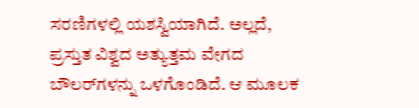ಸರಣಿಗಳಲ್ಲಿ ಯಶಸ್ವಿಯಾಗಿದೆ. ಅಲ್ಲದೆ, ಪ್ರಸ್ತುತ ವಿಶ್ವದ ಅತ್ಯುತ್ತಮ ವೇಗದ ಬೌಲರ್‌ಗಳನ್ನು ಒಳಗೊಂಡಿದೆ. ಆ ಮೂಲಕ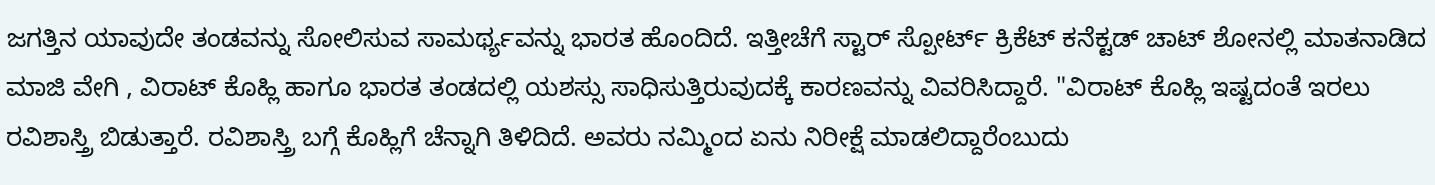ಜಗತ್ತಿನ ಯಾವುದೇ ತಂಡವನ್ನು ಸೋಲಿಸುವ ಸಾಮರ್ಥ್ಯವನ್ನು ಭಾರತ ಹೊಂದಿದೆ. ಇತ್ತೀಚೆಗೆ ಸ್ಟಾರ್‌ ಸ್ಪೋರ್ಟ್‌ ಕ್ರಿಕೆಟ್‌ ಕನೆಕ್ಟಡ್‌ ಚಾಟ್‌ ಶೋನಲ್ಲಿ ಮಾತನಾಡಿದ ಮಾಜಿ ವೇಗಿ , ವಿರಾಟ್‌ ಕೊಹ್ಲಿ ಹಾಗೂ ಭಾರತ ತಂಡದಲ್ಲಿ ಯಶಸ್ಸು ಸಾಧಿಸುತ್ತಿರುವುದಕ್ಕೆ ಕಾರಣವನ್ನು ವಿವರಿಸಿದ್ದಾರೆ. "ವಿರಾಟ್‌ ಕೊಹ್ಲಿ ಇಷ್ಟದಂತೆ ಇರಲು ರವಿಶಾಸ್ತ್ರಿ ಬಿಡುತ್ತಾರೆ. ರವಿಶಾಸ್ತ್ರಿ ಬಗ್ಗೆ ಕೊಹ್ಲಿಗೆ ಚೆನ್ನಾಗಿ ತಿಳಿದಿದೆ. ಅವರು ನಮ್ಮಿಂದ ಏನು ನಿರೀಕ್ಷೆ ಮಾಡಲಿದ್ದಾರೆಂಬುದು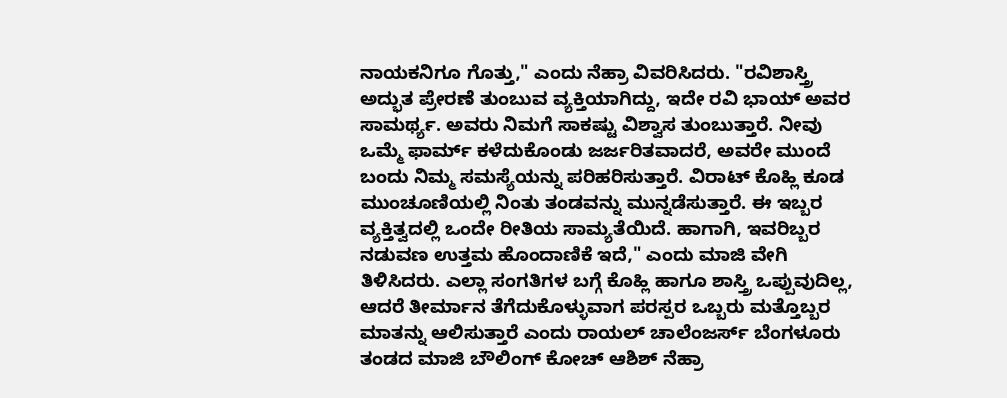ನಾಯಕನಿಗೂ ಗೊತ್ತು," ಎಂದು ನೆಹ್ರಾ ವಿವರಿಸಿದರು. "ರವಿಶಾಸ್ತ್ರಿ ಅದ್ಭುತ ಪ್ರೇರಣೆ ತುಂಬುವ ವ್ಯಕ್ತಿಯಾಗಿದ್ದು, ಇದೇ ರವಿ ಭಾಯ್‌ ಅವರ ಸಾಮರ್ಥ್ಯ. ಅವರು ನಿಮಗೆ ಸಾಕಷ್ಟು ವಿಶ್ವಾಸ ತುಂಬುತ್ತಾರೆ. ನೀವು ಒಮ್ಮೆ ಫಾರ್ಮ್‌ ಕಳೆದುಕೊಂಡು ಜರ್ಜರಿತವಾದರೆ, ಅವರೇ ಮುಂದೆ ಬಂದು ನಿಮ್ಮ ಸಮಸ್ಯೆಯನ್ನು ಪರಿಹರಿಸುತ್ತಾರೆ. ವಿರಾಟ್‌ ಕೊಹ್ಲಿ ಕೂಡ ಮುಂಚೂಣಿಯಲ್ಲಿ ನಿಂತು ತಂಡವನ್ನು ಮುನ್ನಡೆಸುತ್ತಾರೆ. ಈ ಇಬ್ಬರ ವ್ಯಕ್ತಿತ್ವದಲ್ಲಿ ಒಂದೇ ರೀತಿಯ ಸಾಮ್ಯತೆಯಿದೆ. ಹಾಗಾಗಿ, ಇವರಿಬ್ಬರ ನಡುವಣ ಉತ್ತಮ ಹೊಂದಾಣಿಕೆ ಇದೆ," ಎಂದು ಮಾಜಿ ವೇಗಿ ತಿಳಿಸಿದರು. ಎಲ್ಲಾ ಸಂಗತಿಗಳ ಬಗ್ಗೆ ಕೊಹ್ಲಿ ಹಾಗೂ ಶಾಸ್ತ್ರಿ ಒಪ್ಪುವುದಿಲ್ಲ, ಆದರೆ ತೀರ್ಮಾನ ತೆಗೆದುಕೊಳ್ಳುವಾಗ ಪರಸ್ಪರ ಒಬ್ಬರು ಮತ್ತೊಬ್ಬರ ಮಾತನ್ನು ಆಲಿಸುತ್ತಾರೆ ಎಂದು ರಾಯಲ್‌ ಚಾಲೆಂಜರ್ಸ್‌ ಬೆಂಗಳೂರು ತಂಡದ ಮಾಜಿ ಬೌಲಿಂಗ್‌ ಕೋಚ್‌ ಆಶಿಶ್‌ ನೆಹ್ರಾ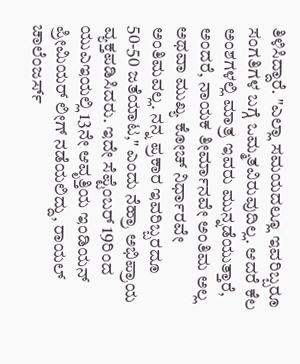ತಿಳಿಸಿದ್ದಾರೆ. "ಎಲ್ಲಾ ಸಮಯದಲ್ಲೂ ಇವರಿಬ್ಬರೂ ಸಂಗತಿಗಳ ಬಗ್ಗೆ ಒಮ್ಮತವಿರುವುದಿಲ್ಲ. ಆದರೆ ಕೆಲ ಅಂಶಗಳಲ್ಲಿ ಮಾತ್ರ ಇವರು ಮುನ್ನಡೆಯುತ್ತಾರೆ, ಅಂದರೆ, ನಾಯಕ ತೀರ್ಮಾನವೇ ಅಂತಿಮ ಅಲ್ಲ ಅಥವಾ ಮುಖ್ಯ ಕೋಚ್‌ ನಿರ್ಧಾರವೇ ಅಂತಿಮವಲ್ಲ. ನನ್ನ ಪ್ರಕಾರ ಇವರಿಬ್ಬರದೂ 50-50 ಜತೆಯಾಟ," ಎಂದು ನೆಹ್ರಾ ಅಭಿಪ್ರಾಯ ವ್ಯಕ್ತಪಡಿಸಿದರು. ಇದೇ ಸೆಪ್ಟೆಂಬರ್‌ 19ರಿಂದ ಯುಎಇಯಲ್ಲಿ 13ನೇ ಆವೃತ್ತಿಯ ಇಂಡಿಯನ್‌ ಪ್ರೀಮಿಯರ್‌ ಲೀಗ್‌ ನಡೆಯಲಿದ್ದು, ರಾಯಲ್‌ ಚಾಲೆಂಜರ್ಸ್‌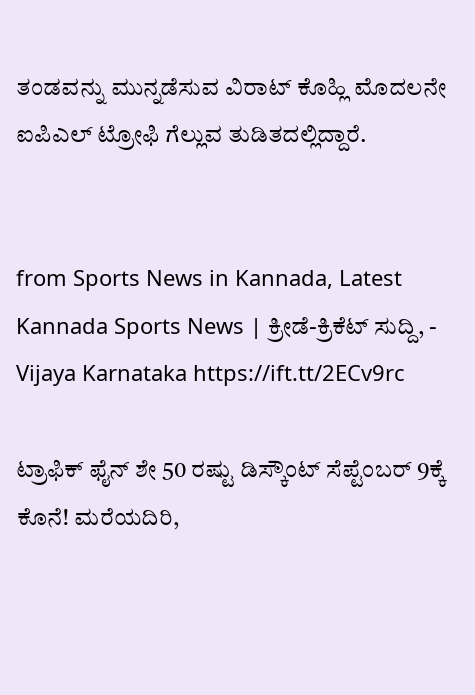ತಂಡವನ್ನು ಮುನ್ನಡೆಸುವ ವಿರಾಟ್‌ ಕೊಹ್ಲಿ ಮೊದಲನೇ ಐಪಿಎಲ್‌ ಟ್ರೋಫಿ ಗೆಲ್ಲುವ ತುಡಿತದಲ್ಲಿದ್ದಾರೆ.


from Sports News in Kannada, Latest Kannada Sports News | ಕ್ರೀಡೆ-ಕ್ರಿಕೆಟ್ ಸುದ್ದಿ, - Vijaya Karnataka https://ift.tt/2ECv9rc

ಟ್ರಾಫಿಕ್‌ ಫೈನ್‌ ಶೇ 50 ರಷ್ಟು ಡಿಸ್ಕೌಂಟ್‌ ಸೆಪ್ಟೆಂಬರ್‌ 9ಕ್ಕೆ ಕೊನೆ! ಮರೆಯದಿರಿ,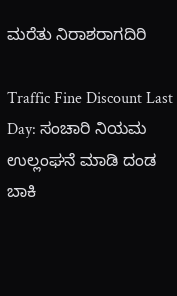ಮರೆತು ನಿರಾಶರಾಗದಿರಿ

Traffic Fine Discount Last Day: ಸಂಚಾರಿ ನಿಯಮ ಉಲ್ಲಂಘನೆ ಮಾಡಿ ದಂಡ ಬಾಕಿ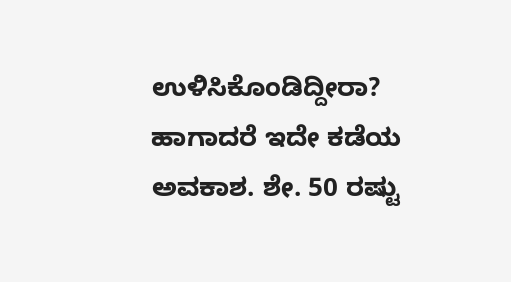ಉಳಿಸಿಕೊಂಡಿದ್ದೀರಾ? ಹಾಗಾದರೆ ಇದೇ ಕಡೆಯ ಅವಕಾಶ. ಶೇ. 50 ರಷ್ಟು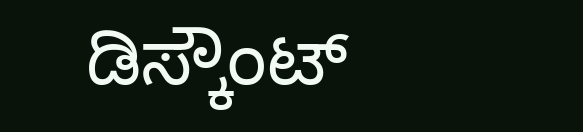ಡಿಸ್ಕೌಂಟ್‌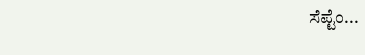ಸೆಪ್ಟೆಂ...